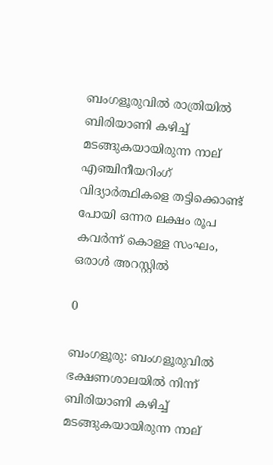ബംഗളൂരുവിൽ രാത്രിയിൽ ബിരിയാണി കഴിച്ച് മടങ്ങുകയായിരുന്ന നാല് എഞ്ചിനീയറിംഗ് വിദ്യാർത്ഥികളെ തട്ടിക്കൊണ്ട് പോയി ഒന്നര ലക്ഷം രൂപ കവർന്ന് കൊള്ള സംഘം, ഒരാൾ അറസ്റ്റിൽ

0

ബംഗളൂരു: ബംഗളൂരുവിൽ ഭക്ഷണശാലയിൽ നിന്ന് ബിരിയാണി കഴിച്ച് മടങ്ങുകയായിരുന്ന നാല്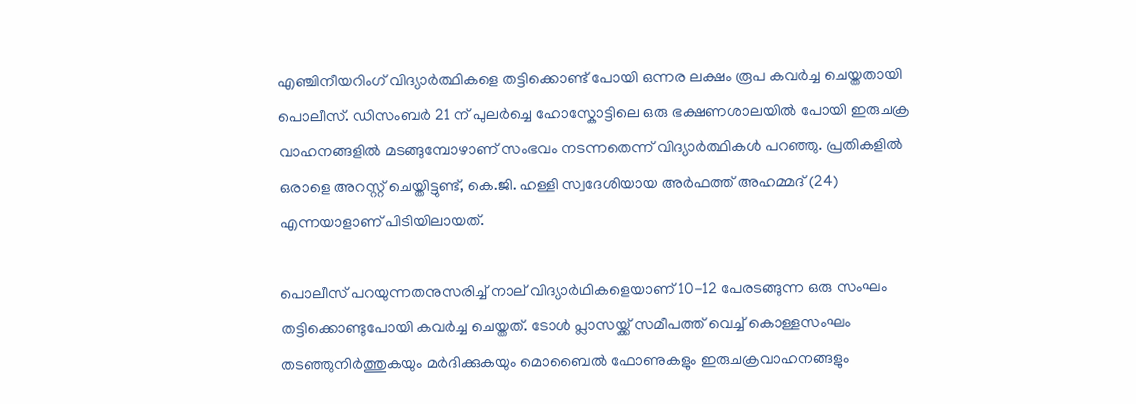എഞ്ചിനീയറിംഗ് വിദ്യാർത്ഥികളെ തട്ടിക്കൊണ്ട് പോയി ഒന്നര ലക്ഷം രൂപ കവർച്ച ചെയ്തതായി പൊലീസ്. ഡിസംബർ 21 ന് പുലർച്ചെ ഹോസ്കോട്ടിലെ ഒരു ഭക്ഷണശാലയിൽ പോയി ഇരുചക്ര വാഹനങ്ങളിൽ മടങ്ങുമ്പോഴാണ് സംഭവം നടന്നതെന്ന് വിദ്യാർത്ഥികൾ പറഞ്ഞു. പ്രതികളിൽ ഒരാളെ അറസ്റ്റ് ചെയ്തിട്ടുണ്ട്, കെ.ജി. ഹള്ളി സ്വദേശിയായ അർഫത്ത് അഹമ്മദ് (24) എന്നയാളാണ് പിടിയിലായത്.

പൊലീസ് പറയുന്നതനുസരിച്ച് നാല് വിദ്യാർഥികളെയാണ് 10-12 പേരടങ്ങുന്ന ഒരു സംഘം തട്ടിക്കൊണ്ടുപോയി കവർച്ച ചെയ്തത്. ടോൾ പ്ലാസയ്ക്ക് സമീപത്ത് വെച്ച് കൊള്ളസംഘം തടഞ്ഞുനിർത്തുകയും മർദിക്കുകയും മൊബൈൽ ഫോണുകളും ഇരുചക്രവാഹനങ്ങളും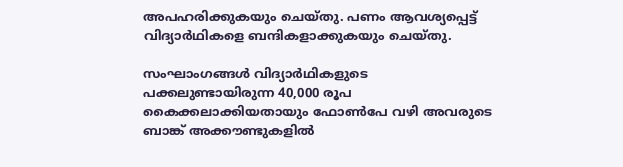അപഹരിക്കുകയും ചെയ്തു. പണം ആവശ്യപ്പെട്ട് വിദ്യാർഥികളെ ബന്ദികളാക്കുകയും ചെയ്തു.

സംഘാംഗങ്ങൾ വിദ്യാർഥികളുടെ പക്കലുണ്ടായിരുന്ന 40,000 രൂപ കൈക്കലാക്കിയതായും ഫോൺപേ വഴി അവരുടെ ബാങ്ക് അക്കൗണ്ടുകളിൽ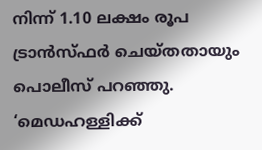നിന്ന് 1.10 ലക്ഷം രൂപ ട്രാൻസ്ഫർ ചെയ്തതായും പൊലീസ് പറഞ്ഞു. ‘മെഡഹള്ളിക്ക്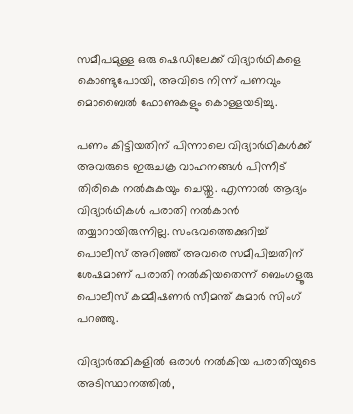സമീപമുള്ള ഒരു ഷെഡിലേക്ക് വിദ്യാർഥികളെ കൊണ്ടുപോയി, അവിടെ നിന്ന് പണവും മൊബൈൽ ഫോണുകളും കൊള്ളയടിച്ചു.

പണം കിട്ടിയതിന് പിന്നാലെ വിദ്യാർഥികൾക്ക് അവരുടെ ഇരുചക്ര വാഹനങ്ങൾ പിന്നീട് തിരികെ നല്‍കുകയും ചെയ്തു. എന്നാല്‍ ആദ്യം വിദ്യാര്‍ഥികള്‍ പരാതി നല്‍കാന്‍ തയ്യാറായിരുന്നില്ല. സംഭവത്തെക്കുറിച്ച് പൊലീസ് അറിഞ്ഞ് അവരെ സമീപിച്ചതിന് ശേഷമാണ് പരാതി നല്‍കിയതെന്ന് ബെംഗളൂരു പൊലീസ് കമ്മീഷണർ സീമന്ത് കുമാർ സിംഗ് പറഞ്ഞു.

വിദ്യാർത്ഥികളിൽ ഒരാൾ നൽകിയ പരാതിയുടെ അടിസ്ഥാനത്തിൽ,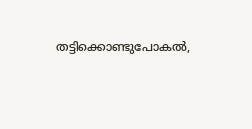തട്ടിക്കൊണ്ടുപോകൽ,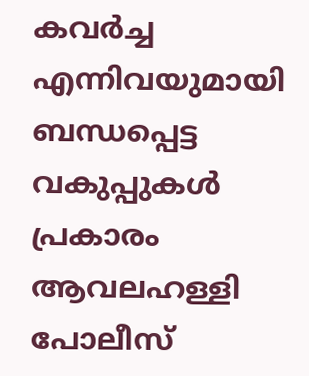കവർച്ച എന്നിവയുമായി ബന്ധപ്പെട്ട വകുപ്പുകൾ പ്രകാരം ആവലഹള്ളി പോലീസ്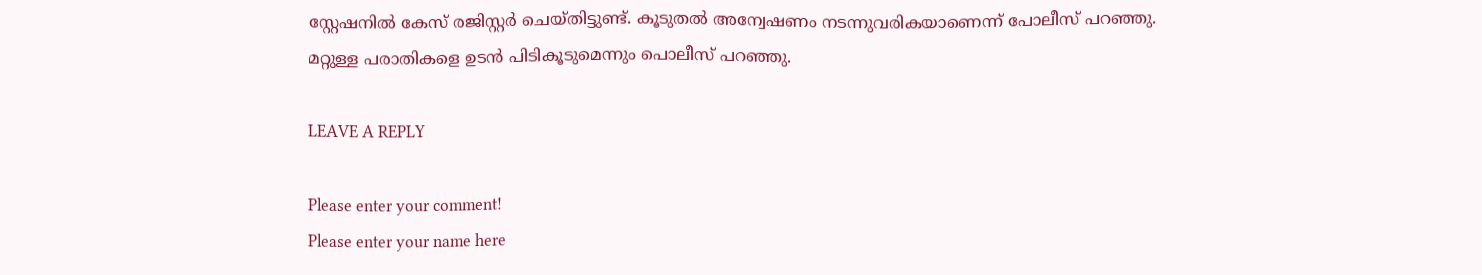സ്റ്റേഷനിൽ കേസ് രജിസ്റ്റർ ചെയ്തിട്ടുണ്ട്. കൂടുതൽ അന്വേഷണം നടന്നുവരികയാണെന്ന് പോലീസ് പറഞ്ഞു.
മറ്റുള്ള പരാതികളെ ഉടൻ പിടികൂടുമെന്നും പൊലീസ് പറഞ്ഞു.

LEAVE A REPLY

Please enter your comment!
Please enter your name here